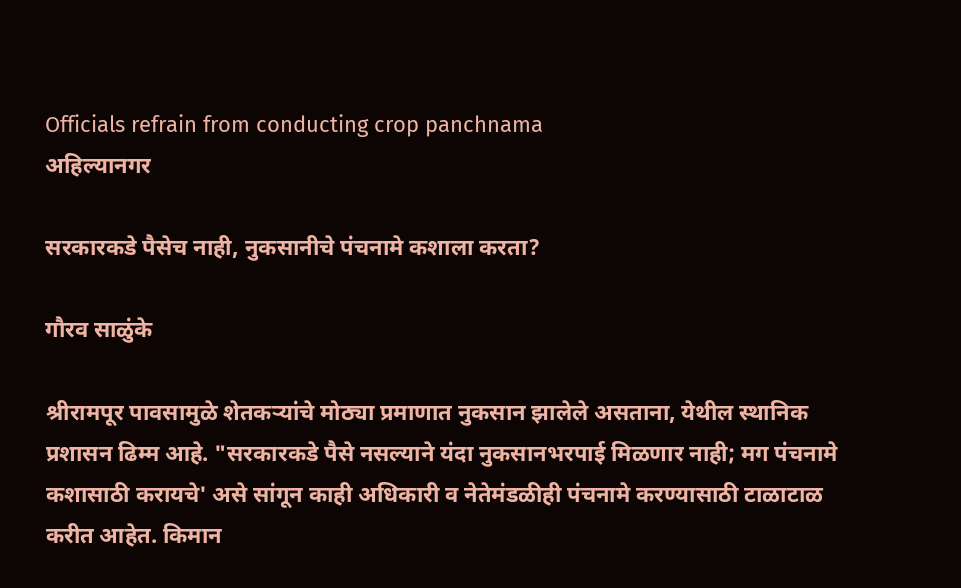Officials refrain from conducting crop panchnama
अहिल्यानगर

सरकारकडे पैसेच नाही, नुकसानीचे पंचनामे कशाला करता?

गौरव साळुंके

श्रीरामपूर पावसामुळे शेतकऱ्यांचे मोठ्या प्रमाणात नुकसान झालेले असताना, येथील स्थानिक प्रशासन ढिम्म आहे. "सरकारकडे पैसे नसल्याने यंदा नुकसानभरपाई मिळणार नाही; मग पंचनामे कशासाठी करायचे' असे सांगून काही अधिकारी व नेतेमंडळीही पंचनामे करण्यासाठी टाळाटाळ करीत आहेत. किमान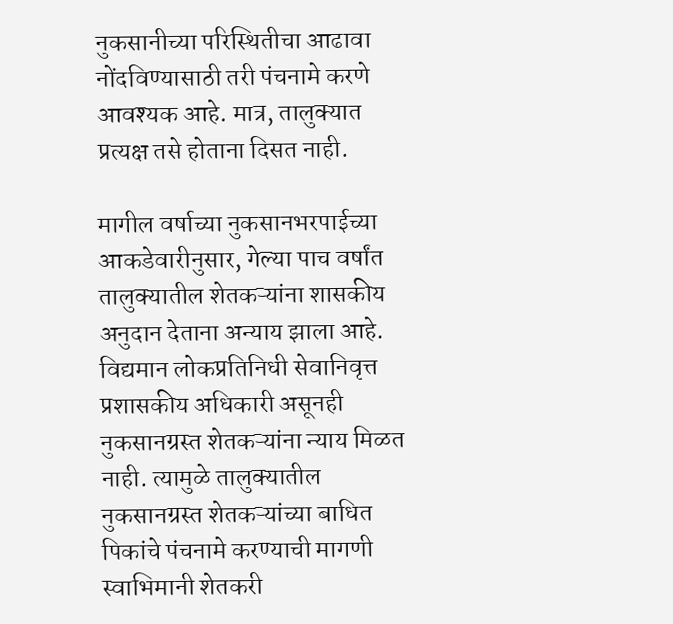नुकसानीच्या परिस्थितीचा आढावा नोंदविण्यासाठी तरी पंचनामे करणे आवश्‍यक आहे. मात्र, तालुक्‍यात प्रत्यक्ष तसे होताना दिसत नाही.

मागील वर्षाच्या नुकसानभरपाईच्या आकडेवारीनुसार, गेल्या पाच वर्षांत तालुक्‍यातील शेतकऱ्यांना शासकीय अनुदान देताना अन्याय झाला आहे. विद्यमान लोकप्रतिनिधी सेवानिवृत्त प्रशासकीय अधिकारी असूनही नुकसानग्रस्त शेतकऱ्यांना न्याय मिळत नाही. त्यामुळे तालुक्‍यातील नुकसानग्रस्त शेतकऱ्यांच्या बाधित पिकांचे पंचनामे करण्याची मागणी स्वाभिमानी शेतकरी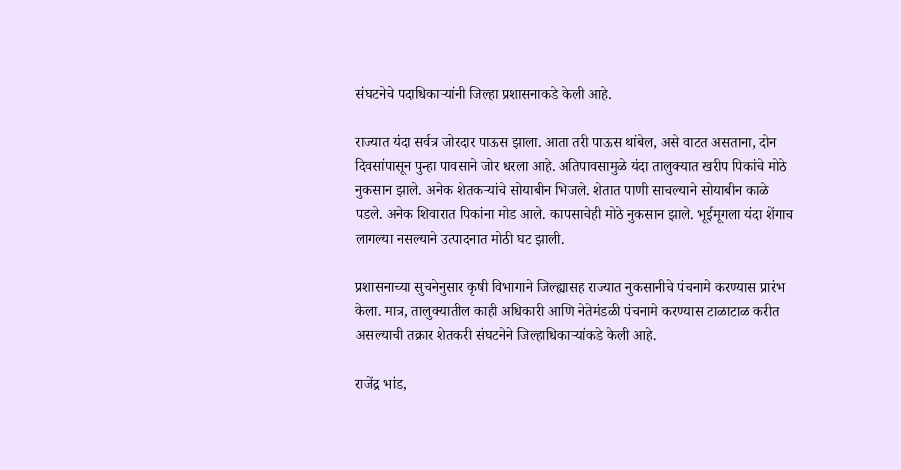संघटनेचे पदाधिकाऱ्यांनी जिल्हा प्रशासनाकडे केली आहे.

राज्यात यंदा सर्वत्र जोरदार पाऊस झाला. आता तरी पाऊस थांबेल, असे वाटत असताना, दोन दिवसांपासून पुन्हा पावसाने जोर धरला आहे. अतिपावसामुळे यंदा तालुक्‍यात खरीप पिकांचे मोठे नुकसान झाले. अनेक शेतकऱ्यांचे सोयाबीन भिजले. शेतात पाणी साचल्याने सोयाबीन काळे पडले. अनेक शिवारात पिकांना मोड आले. कापसाचेही मोठे नुकसान झाले. भूईमूगला यंदा शेंगाच लागल्या नसल्याने उत्पादनात मोठी घट झाली.

प्रशासनाच्या सुचनेनुसार कृषी विभागाने जिल्ह्यासह राज्यात नुकसानीचे पंचनामे करण्यास प्रारंभ केला. मात्र, तालुक्‍यातील काही अधिकारी आणि नेतेमंडळी पंचनामे करण्यास टाळाटाळ करीत असल्याची तक्रार शेतकरी संघटनेने जिल्हाधिकाऱ्यांकडे केली आहे.

राजेंद्र भांड,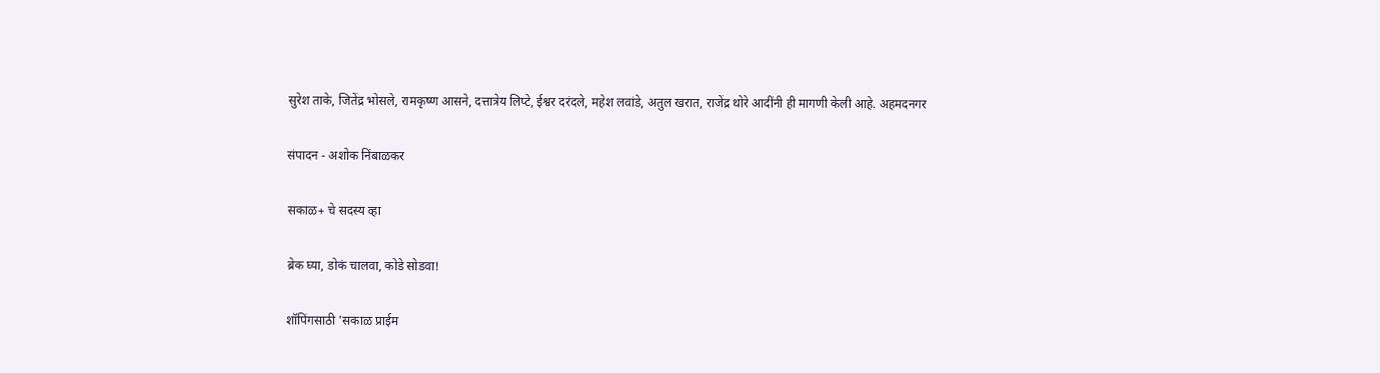सुरेश ताके, जितेंद्र भोसले, रामकृष्ण आसने, दत्तात्रेय लिप्टे, ईश्वर दरंदले, महेश लवांडे, अतुल खरात, राजेंद्र थोरे आदींनी ही मागणी केली आहे. अहमदनगर

संपादन - अशोक निंबाळकर

सकाळ+ चे सदस्य व्हा

ब्रेक घ्या, डोकं चालवा, कोडे सोडवा!

शॉपिंगसाठी 'सकाळ प्राईम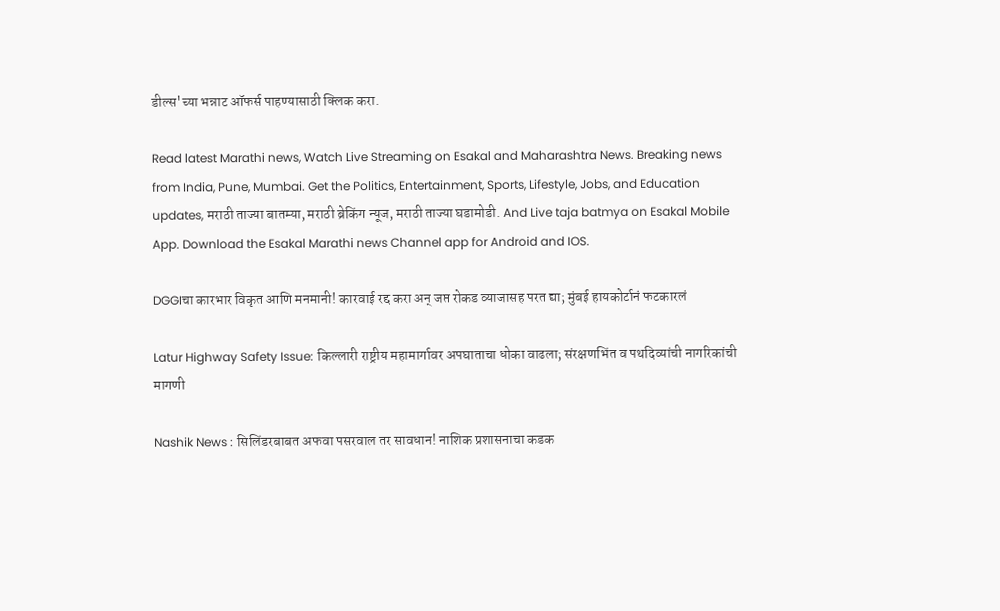डील्स'च्या भन्नाट ऑफर्स पाहण्यासाठी क्लिक करा.

Read latest Marathi news, Watch Live Streaming on Esakal and Maharashtra News. Breaking news from India, Pune, Mumbai. Get the Politics, Entertainment, Sports, Lifestyle, Jobs, and Education updates, मराठी ताज्या बातम्या, मराठी ब्रेकिंग न्यूज, मराठी ताज्या घडामोडी. And Live taja batmya on Esakal Mobile App. Download the Esakal Marathi news Channel app for Android and IOS.

DGGIचा कारभार विकृत आणि मनमानी! कारवाई रद्द करा अन् जप्त रोकड व्याजासह परत द्या; मुंबई हायकोर्टानं फटकारलं

Latur Highway Safety Issue: किल्लारी राष्ट्रीय महामार्गावर अपघाताचा धोका वाढला; संरक्षणभिंत व पथदिव्यांची नागरिकांची मागणी

Nashik News : सिलिंडरबाबत अफवा पसरवाल तर सावधान! नाशिक प्रशासनाचा कडक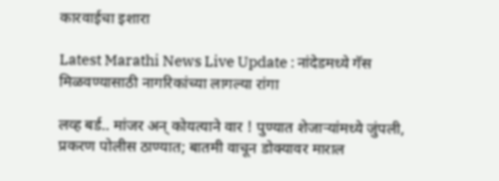कारवाईचा इशारा

Latest Marathi News Live Update : नांदेडमध्ये गॅस मिळवण्यासाठी नागरिकांच्या लागल्या रांगा

लव्ह बर्ड.. मांजर अन् कोयत्याने वार ! पुण्यात शेजाऱ्यांमध्ये जुंपली, प्रकरण पोलीस ठाण्यात; बातमी वाचून डोक्यावर माराल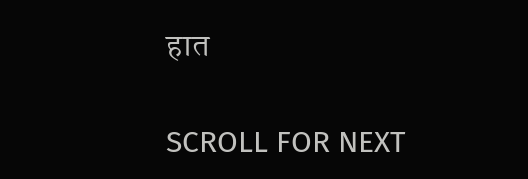हात

SCROLL FOR NEXT